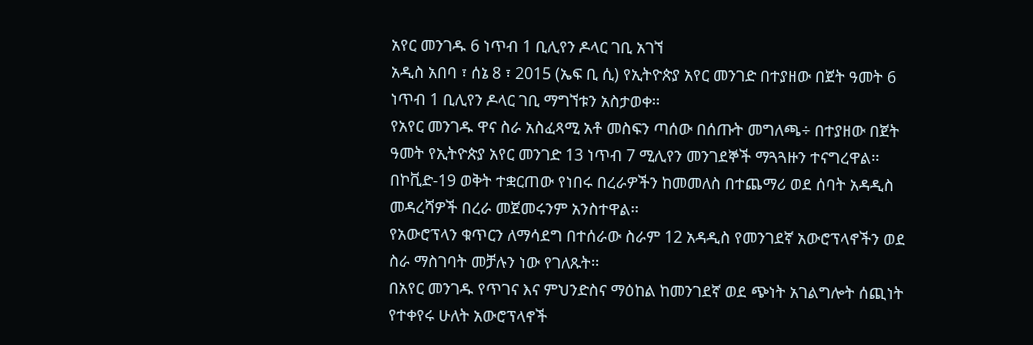አየር መንገዱ 6 ነጥብ 1 ቢሊየን ዶላር ገቢ አገኘ
አዲስ አበባ ፣ ሰኔ 8 ፣ 2015 (ኤፍ ቢ ሲ) የኢትዮጵያ አየር መንገድ በተያዘው በጀት ዓመት 6 ነጥብ 1 ቢሊየን ዶላር ገቢ ማግኘቱን አስታወቀ፡፡
የአየር መንገዱ ዋና ስራ አስፈጻሚ አቶ መስፍን ጣሰው በሰጡት መግለጫ÷ በተያዘው በጀት ዓመት የኢትዮጵያ አየር መንገድ 13 ነጥብ 7 ሚሊየን መንገደኞች ማጓጓዙን ተናግረዋል፡፡
በኮቪድ-19 ወቅት ተቋርጠው የነበሩ በረራዎችን ከመመለስ በተጨማሪ ወደ ሰባት አዳዲስ መዳረሻዎች በረራ መጀመሩንም አንስተዋል፡፡
የአውሮፕላን ቁጥርን ለማሳደግ በተሰራው ስራም 12 አዳዲስ የመንገደኛ አውሮፕላኖችን ወደ ስራ ማስገባት መቻሉን ነው የገለጹት፡፡
በአየር መንገዱ የጥገና እና ምህንድስና ማዕከል ከመንገደኛ ወደ ጭነት አገልግሎት ሰጪነት የተቀየሩ ሁለት አውሮፕላኖች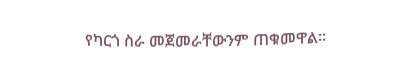የካርጎ ስራ መጀመራቸውንም ጠቁመዋል፡፡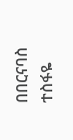በበርናባስ ተስፋዬ